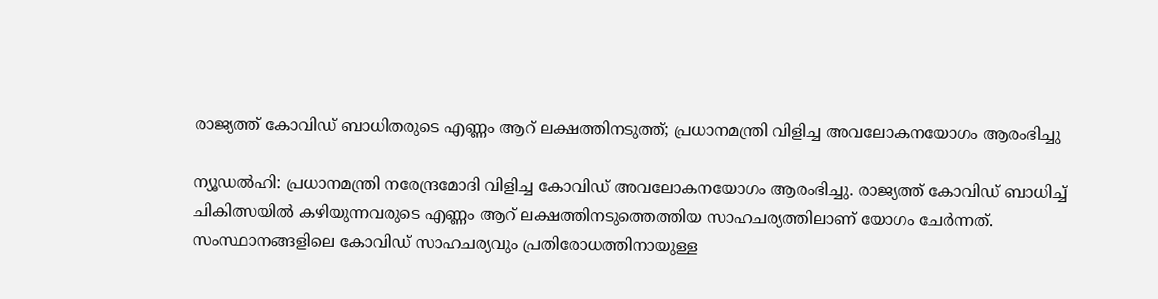രാജ്യത്ത് കോവിഡ് ബാധിതരുടെ എണ്ണം ആറ് ലക്ഷത്തിനടുത്ത്; പ്രധാനമന്ത്രി വിളിച്ച അവലോകനയോഗം ആരംഭിച്ചു

ന്യൂഡല്‍ഹി: പ്രധാനമന്ത്രി നരേന്ദ്രമോദി വിളിച്ച കോവിഡ് അവലോകനയോഗം ആരംഭിച്ചു. രാജ്യത്ത് കോവിഡ് ബാധിച്ച് ചികിത്സയില്‍ കഴിയുന്നവരുടെ എണ്ണം ആറ് ലക്ഷത്തിനടുത്തെത്തിയ സാഹചര്യത്തിലാണ് യോഗം ചേര്‍ന്നത്. സംസ്ഥാനങ്ങളിലെ കോവിഡ് സാഹചര്യവും പ്രതിരോധത്തിനായുള്ള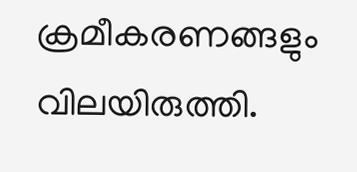ക്രമീകരണങ്ങളും വിലയിരുത്തി.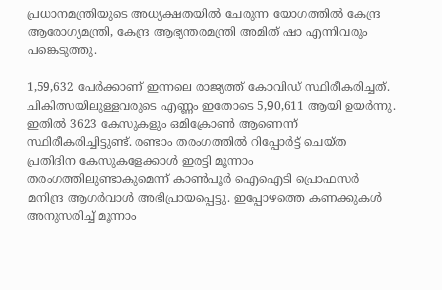പ്രധാനമന്ത്രിയുടെ അധ്യക്ഷതയില്‍ ചേരുന്ന യോഗത്തില്‍ കേന്ദ്ര ആരോഗ്യമന്ത്രി, കേന്ദ്ര ആഭ്യന്തരമന്ത്രി അമിത് ഷാ എന്നിവരും പങ്കെടുത്തു.

1,59,632 പേര്‍ക്കാണ് ഇന്നലെ രാജ്യത്ത് കോവിഡ് സ്ഥിരീകരിച്ചത്. ചികിത്സയിലുള്ളവരുടെ എണ്ണം ഇതോടെ 5,90,611 ആയി ഉയര്‍ന്നു. ഇതില്‍ 3623 കേസുകളും ഒമിക്രോണ്‍ ആണെന്ന് സ്ഥിരീകരിച്ചിട്ടുണ്ട്. രണ്ടാം തരംഗത്തില്‍ റിപ്പോര്‍ട്ട് ചെയ്ത പ്രതിദിന കേസുകളേക്കാള്‍ ഇരട്ടി മൂന്നാം തരംഗത്തിലുണ്ടാകുമെന്ന് കാണ്‍പൂര്‍ ഐഐടി പ്രൊഫസര്‍ മനിന്ദ്ര ആഗര്‍വാള്‍ അഭിപ്രായപ്പെട്ടു. ഇപ്പോഴത്തെ കണക്കുകള്‍ അനുസരിച്ച് മൂന്നാം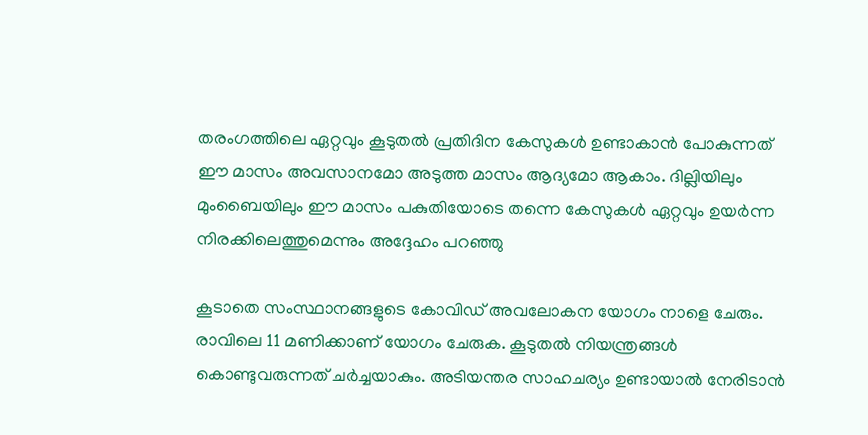തരംഗത്തിലെ ഏറ്റവും കൂടുതല്‍ പ്രതിദിന കേസുകള്‍ ഉണ്ടാകാന്‍ പോകുന്നത് ഈ മാസം അവസാനമോ അടുത്ത മാസം ആദ്യമോ ആകാം. ദില്ലിയിലും മുംബൈയിലും ഈ മാസം പകുതിയോടെ തന്നെ കേസുകള്‍ ഏറ്റവും ഉയര്‍ന്ന നിരക്കിലെത്തുമെന്നും അദ്ദേഹം പറഞ്ഞു

കൂടാതെ സംസ്ഥാനങ്ങളുടെ കോവിഡ് അവലോകന യോഗം നാളെ ചേരും. രാവിലെ 11 മണിക്കാണ് യോഗം ചേരുക. കൂടുതല്‍ നിയന്ത്രങ്ങള്‍ കൊണ്ടുവരുന്നത് ചര്‍ച്ചയാകും. അടിയന്തര സാഹചര്യം ഉണ്ടായാല്‍ നേരിടാന്‍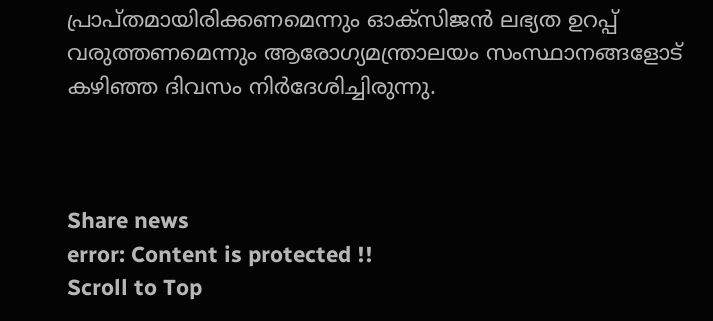പ്രാപ്തമായിരിക്കണമെന്നും ഓക്‌സിജന്‍ ലഭ്യത ഉറപ്പ് വരുത്തണമെന്നും ആരോഗ്യമന്ത്രാലയം സംസ്ഥാനങ്ങളോട് കഴിഞ്ഞ ദിവസം നിര്‍ദേശിച്ചിരുന്നു.



Share news
error: Content is protected !!
Scroll to Top